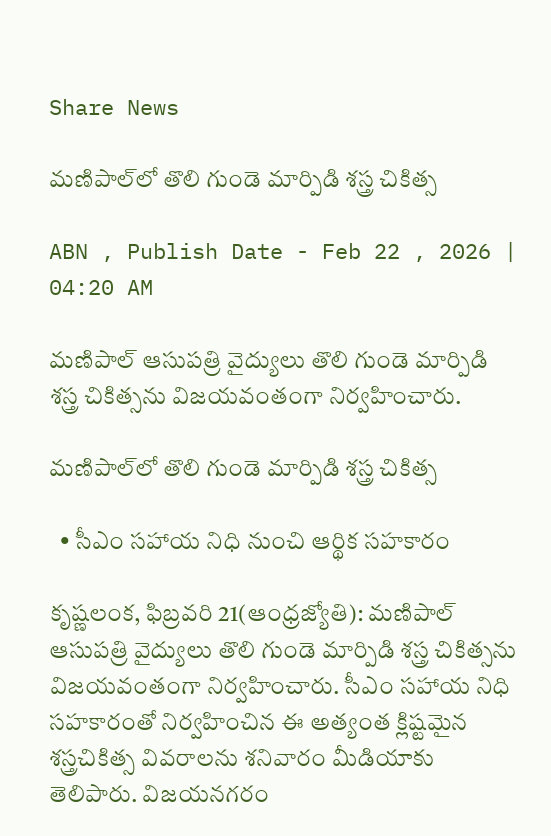Share News

మణిపాల్‌లో తొలి గుండె మార్పిడి శస్త్ర చికిత్స

ABN , Publish Date - Feb 22 , 2026 | 04:20 AM

మణిపాల్‌ ఆసుపత్రి వైద్యులు తొలి గుండె మార్పిడి శస్త్ర చికిత్సను విజయవంతంగా నిర్వహించారు.

మణిపాల్‌లో తొలి గుండె మార్పిడి శస్త్ర చికిత్స

  • సీఎం సహాయ నిధి నుంచి ఆర్థిక సహకారం

కృష్ణలంక, ఫిబ్రవరి 21(ఆంధ్రజ్యోతి): మణిపాల్‌ ఆసుపత్రి వైద్యులు తొలి గుండె మార్పిడి శస్త్ర చికిత్సను విజయవంతంగా నిర్వహించారు. సీఎం సహాయ నిధి సహకారంతో నిర్వహించిన ఈ అత్యంత క్లిష్టమైన శస్త్రచికిత్స వివరాలను శనివారం మీడియాకు తెలిపారు. విజయనగరం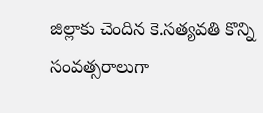జిల్లాకు చెందిన కె.సత్యవతి కొన్ని సంవత్సరాలుగా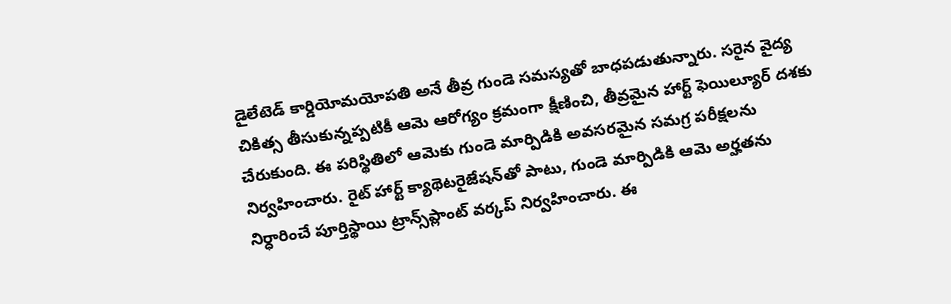డైలేటెడ్‌ కార్డియోమయోపతి అనే తీవ్ర గుండె సమస్యతో బాధపడుతున్నారు. సరైన వైద్య చికిత్స తీసుకున్నప్పటికీ ఆమె ఆరోగ్యం క్రమంగా క్షీణించి, తీవ్రమైన హార్ట్‌ ఫెయిల్యూర్‌ దశకు చేరుకుంది. ఈ పరిస్థితిలో ఆమెకు గుండె మార్పిడికి అవసరమైన సమగ్ర పరీక్షలను నిర్వహించారు. రైట్‌ హార్ట్‌ క్యాథెటరైజేషన్‌తో పాటు, గుండె మార్పిడికి ఆమె అర్హతను నిర్ధారించే పూర్తిస్థాయి ట్రాన్స్‌ప్లాంట్‌ వర్కప్‌ నిర్వహించారు. ఈ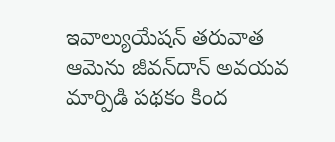ఇవాల్యుయేషన్‌ తరువాత ఆమెను జీవన్‌దాన్‌ అవయవ మార్పిడి పథకం కింద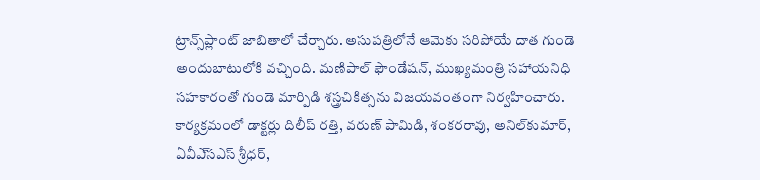ట్రాన్స్‌ప్లాంట్‌ జాబితాలో చేర్చారు. అసుపత్రిలోనే ఆమెకు సరిపోయే దాత గుండె అందుబాటులోకి వచ్చింది. మణిపాల్‌ ఫౌండేషన్‌, ముఖ్యమంత్రి సహాయనిధి సహకారంతో గుండె మార్పిడి శస్త్రచికిత్సను విజయవంతంగా నిర్వహించారు. కార్యక్రమంలో డాక్టర్లు దిలీప్‌ రత్తి, వరుణ్‌ పామిడి, శంకరరావు, అనిల్‌కుమార్‌, ఏవీఎ్‌సఎస్‌ శ్రీధర్‌,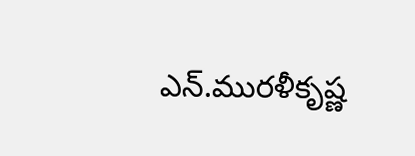ఎన్‌.మురళీకృష్ణ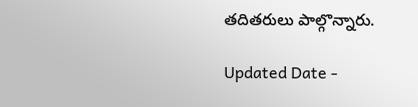తదితరులు పాల్గొన్నారు.

Updated Date -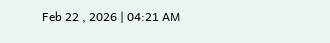Feb 22 , 2026 | 04:21 AM